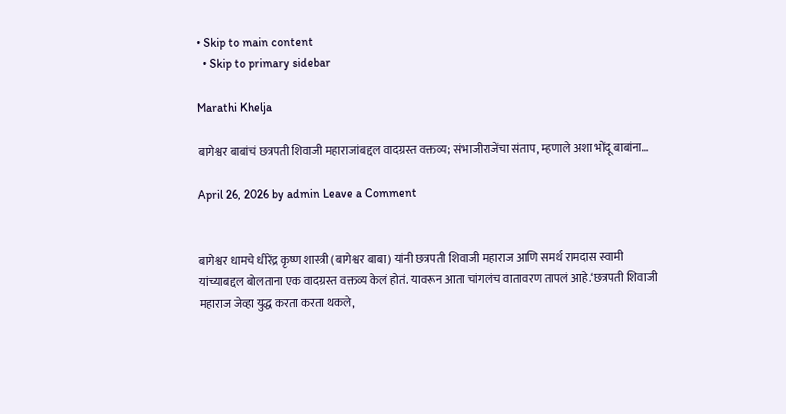• Skip to main content
  • Skip to primary sidebar

Marathi Khelja

बागेश्वर बाबांचं छत्रपती शिवाजी महाराजांबद्दल वादग्रस्त वक्तव्य; संभाजीराजेंचा संताप, म्हणाले अशा भोंदू बाबांना…

April 26, 2026 by admin Leave a Comment


बागेश्वर धामचे धीरेंद्र कृष्ण शास्त्री (बागेश्वर बाबा) यांनी छत्रपती शिवाजी महाराज आणि समर्थ रामदास स्वामी यांच्याबद्दल बोलताना एक वादग्रस्त वक्तव्य केलं होतं. यावरून आता चांगलंच वातावरण तापलं आहे.‘छत्रपती शिवाजी महाराज जेव्हा युद्ध करता करता थकले,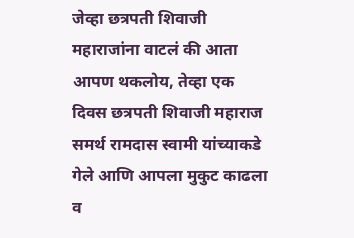जेव्हा छत्रपती शिवाजी महाराजांना वाटलं की आता आपण थकलोय, तेव्हा एक दिवस छत्रपती शिवाजी महाराज समर्थ रामदास स्वामी यांच्याकडे गेले आणि आपला मुकुट काढला व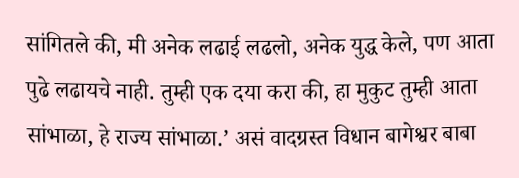सांगितले की, मी अनेक लढाई लढलो, अनेक युद्ध केले, पण आता पुढे लढायचे नाही. तुम्ही एक दया करा की, हा मुकुट तुम्ही आता सांभाळा, हे राज्य सांभाळा.’ असं वादग्रस्त विधान बागेश्वर बाबा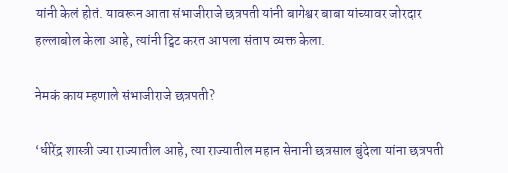यांनी केलं होतं. यावरून आता संभाजीराजे छत्रपती यांनी बागेश्वर बाबा यांच्यावर जोरदार हल्लाबोल केला आहे, त्यांनी ट्विट करत आपला संताप व्यक्त केला.

नेमकं काय म्हणाले संभाजीराजे छत्रपती?

‘धीरेंद्र शास्त्री ज्या राज्यातील आहे, त्या राज्यातील महान सेनानी छत्रसाल बुंदेला यांना छत्रपती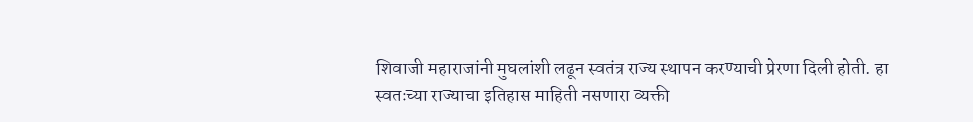शिवाजी महाराजांनी मुघलांशी लढून स्वतंत्र राज्य स्थापन करण्याची प्रेरणा दिली होती. हा स्वतःच्या राज्याचा इतिहास माहिती नसणारा व्यक्ती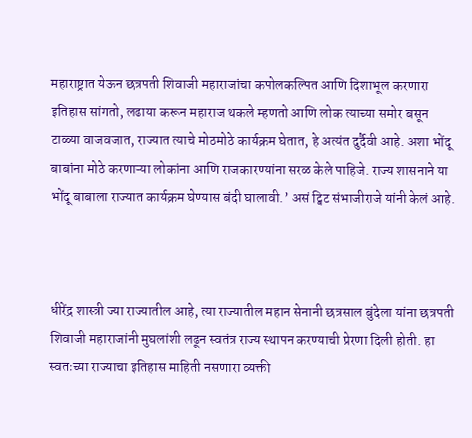महाराष्ट्रात येऊन छत्रपती शिवाजी महाराजांचा कपोलकल्पित आणि दिशाभूल करणारा इतिहास सांगतो, लढाया करून महाराज थकले म्हणतो आणि लोक त्याच्या समोर बसून टाळ्या वाजवजात, राज्यात त्याचे मोठमोठे कार्यक्रम घेतात, हे अत्यंत दुर्दैवी आहे. अशा भोंदू बाबांना मोठे करणाऱ्या लोकांना आणि राजकारण्यांना सरळ केले पाहिजे. राज्य शासनाने या भोंदू बाबाला राज्यात कार्यक्रम घेण्यास बंदी घालावी.’ असं ट्विट संभाजीराजे यांनी केलं आहे.



धीरेंद्र शास्त्री ज्या राज्यातील आहे, त्या राज्यातील महान सेनानी छत्रसाल बुंदेला यांना छत्रपती शिवाजी महाराजांनी मुघलांशी लढून स्वतंत्र राज्य स्थापन करण्याची प्रेरणा दिली होती. हा स्वतःच्या राज्याचा इतिहास माहिती नसणारा व्यक्ती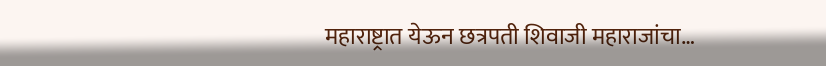महाराष्ट्रात येऊन छत्रपती शिवाजी महाराजांचा…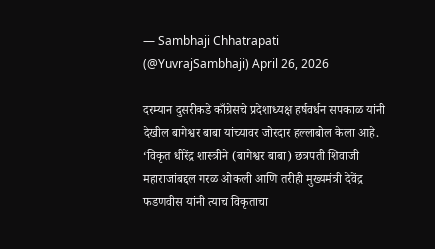— Sambhaji Chhatrapati (@YuvrajSambhaji) April 26, 2026

दरम्यान दुसरीकडे काँग्रेसचे प्रदेशाध्यक्ष हर्षवर्धन सपकाळ यांनी देखील बागेश्वर बाबा यांच्यावर जोरदार हल्लाबोल केला आहे. ‘विकृत धीरेंद्र शास्त्रीने (बागेश्वर बाबा) छत्रपती शिवाजी महाराजांबद्दल गरळ ओकली आणि तरीही मुख्यमंत्री देवेंद्र फडणवीस यांनी त्याच विकृताचा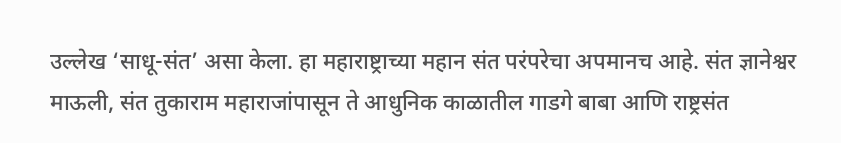उल्लेख ‘साधू-संत’ असा केला. हा महाराष्ट्राच्या महान संत परंपरेचा अपमानच आहे. संत ज्ञानेश्वर माऊली, संत तुकाराम महाराजांपासून ते आधुनिक काळातील गाडगे बाबा आणि राष्ट्रसंत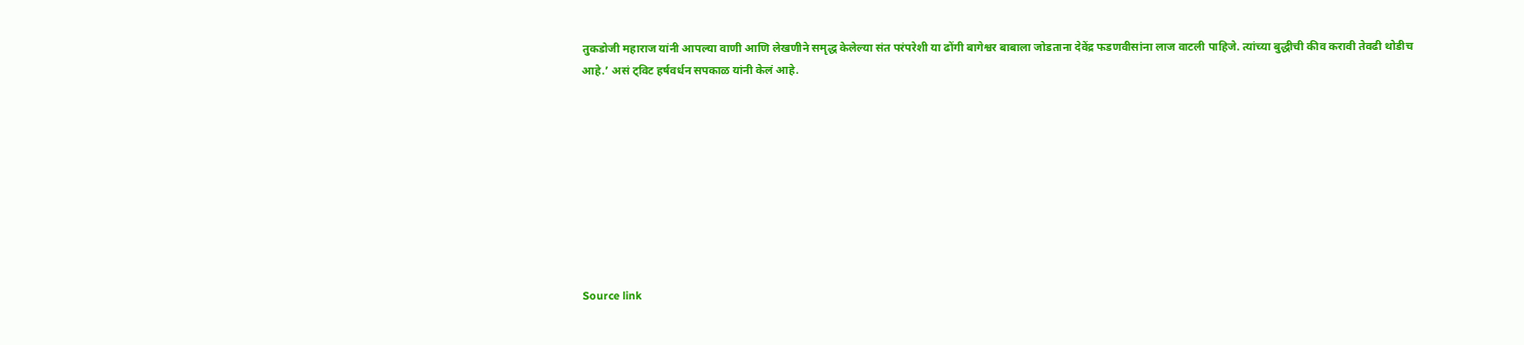तुकडोजी महाराज यांनी आपल्या वाणी आणि लेखणीने समृद्ध केलेल्या संत परंपरेशी या ढोंगी बागेश्वर बाबाला जोडताना देवेंद्र फडणवीसांना लाज वाटली पाहिजे. त्यांच्या बुद्धीची कीव करावी तेवढी थोडीच आहे.’ असं ट्विट हर्षवर्धन सपकाळ यांनी केलं आहे.









Source link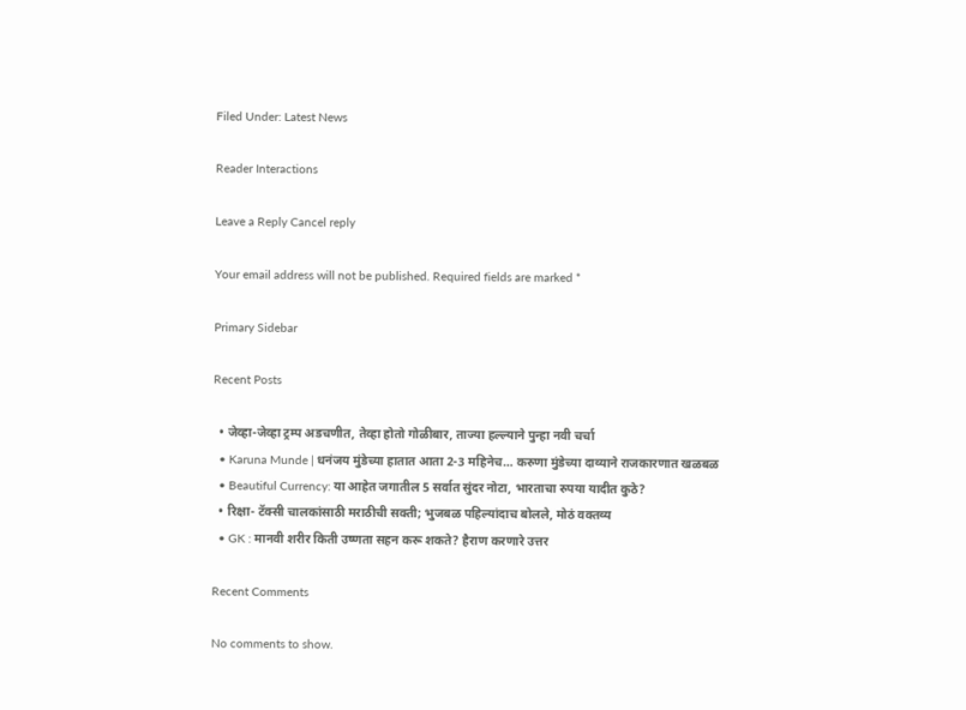Filed Under: Latest News

Reader Interactions

Leave a Reply Cancel reply

Your email address will not be published. Required fields are marked *

Primary Sidebar

Recent Posts

  • जेव्हा-जेव्हा ट्रम्प अडचणीत, तेव्हा होतो गोळीबार, ताज्या हल्ल्याने पुन्हा नवी चर्चा
  • Karuna Munde | धनंजय मुंडेच्या हातात आता 2-3 महिनेच… करुणा मुंडेच्या दाव्याने राजकारणात खळबळ
  • Beautiful Currency: या आहेत जगातील 5 सर्वात सुंदर नोटा, भारताचा रुपया यादीत कुठे?
  • रिक्षा- टॅक्सी चालकांसाठी मराठीची सक्ती; भुजबळ पहिल्यांदाच बोलले, मोठं वक्तव्य
  • GK : मानवी शरीर किती उष्णता सहन करू शकते? हैराण करणारे उत्तर

Recent Comments

No comments to show.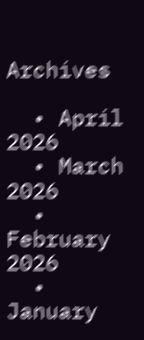Archives

  • April 2026
  • March 2026
  • February 2026
  • January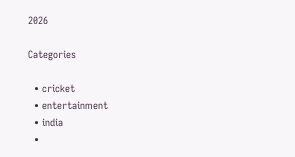2026

Categories

  • cricket
  • entertainment
  • india
  •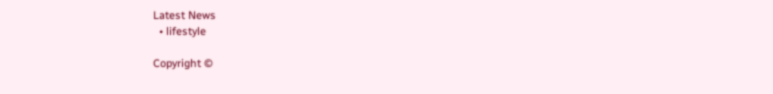Latest News
  • lifestyle

Copyright ©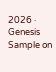2026 · Genesis Sample on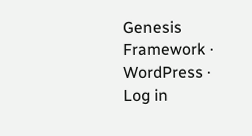Genesis Framework · WordPress · Log in